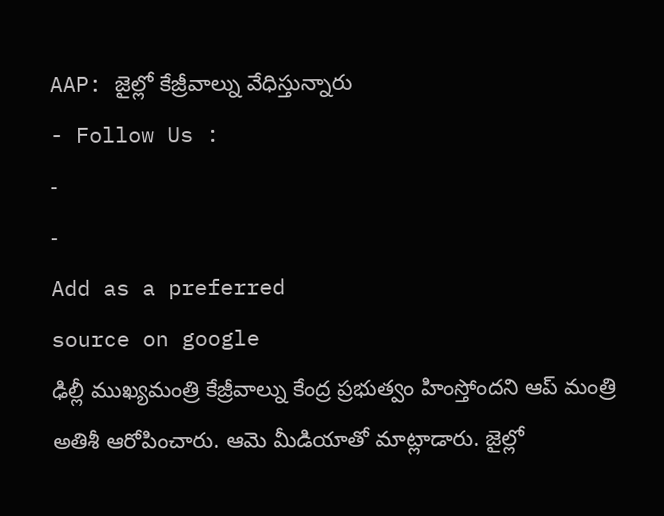AAP: జైల్లో కేజ్రీవాల్ను వేధిస్తున్నారు
- Follow Us :
-
-
Add as a preferred
source on google
ఢిల్లీ ముఖ్యమంత్రి కేజ్రీవాల్ను కేంద్ర ప్రభుత్వం హింస్తోందని ఆప్ మంత్రి అతిశీ ఆరోపించారు. ఆమె మీడియాతో మాట్లాడారు. జైల్లో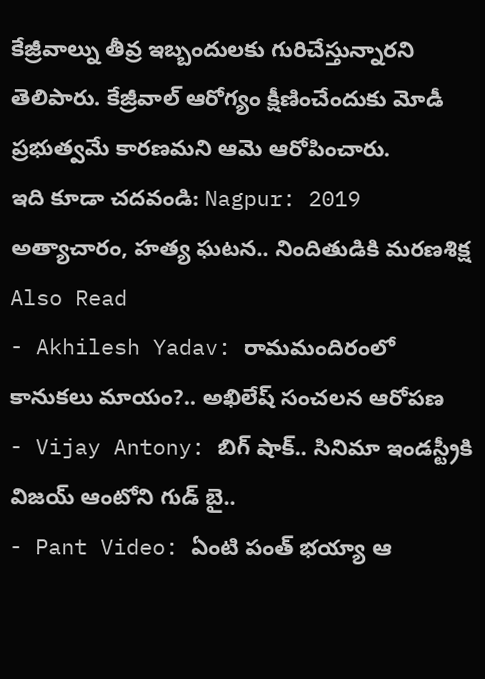కేజ్రీవాల్ను తీవ్ర ఇబ్బందులకు గురిచేస్తున్నారని తెలిపారు. కేజ్రీవాల్ ఆరోగ్యం క్షీణించేందుకు మోడీ ప్రభుత్వమే కారణమని ఆమె ఆరోపించారు.
ఇది కూడా చదవండి: Nagpur: 2019 అత్యాచారం, హత్య ఘటన.. నిందితుడికి మరణశిక్ష
Also Read
- Akhilesh Yadav: రామమందిరంలో కానుకలు మాయం?.. అఖిలేష్ సంచలన ఆరోపణ
- Vijay Antony: బిగ్ షాక్.. సినిమా ఇండస్ట్రీకి విజయ్ ఆంటోని గుడ్ బై..
- Pant Video: ఏంటి పంత్ భయ్యా ఆ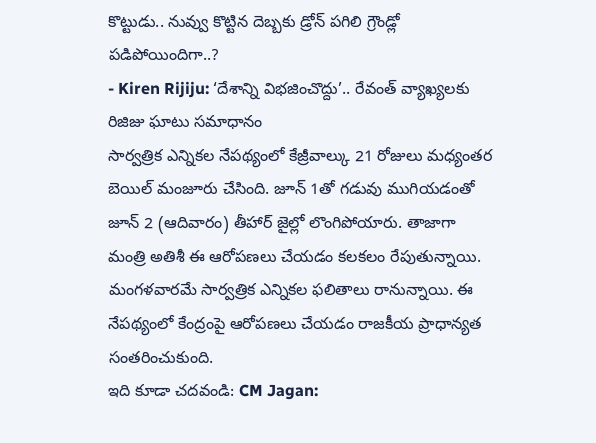కొట్టుడు.. నువ్వు కొట్టిన దెబ్బకు డ్రోన్ పగిలి గ్రౌండ్లో పడిపోయిందిగా..?
- Kiren Rijiju: ‘దేశాన్ని విభజించొద్దు’.. రేవంత్ వ్యాఖ్యలకు రిజిజు ఘాటు సమాధానం
సార్వత్రిక ఎన్నికల నేపథ్యంలో కేజ్రీవాల్కు 21 రోజులు మధ్యంతర బెయిల్ మంజూరు చేసింది. జూన్ 1తో గడువు ముగియడంతో జూన్ 2 (ఆదివారం) తీహార్ జైల్లో లొంగిపోయారు. తాజాగా మంత్రి అతిశీ ఈ ఆరోపణలు చేయడం కలకలం రేపుతున్నాయి. మంగళవారమే సార్వత్రిక ఎన్నికల ఫలితాలు రానున్నాయి. ఈ నేపథ్యంలో కేంద్రంపై ఆరోపణలు చేయడం రాజకీయ ప్రాధాన్యత సంతరించుకుంది.
ఇది కూడా చదవండి: CM Jagan: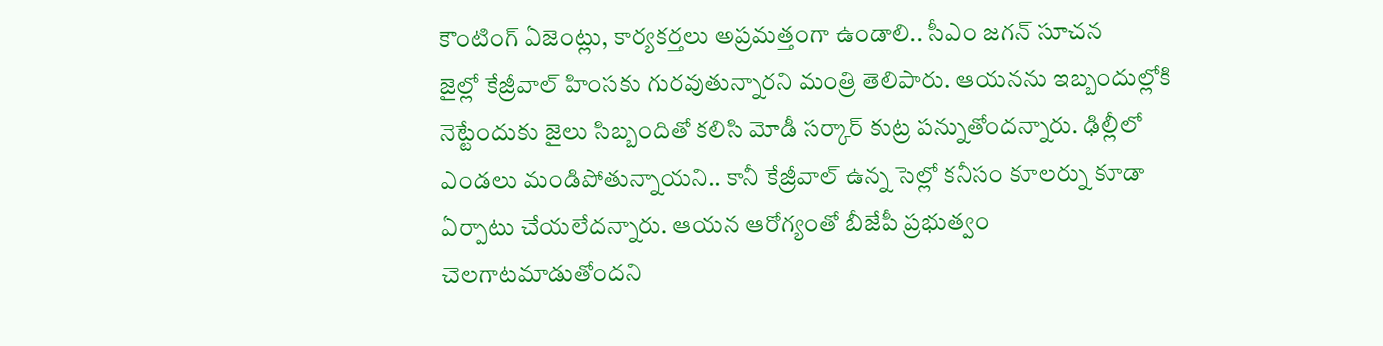కౌంటింగ్ ఏజెంట్లు, కార్యకర్తలు అప్రమత్తంగా ఉండాలి.. సీఎం జగన్ సూచన
జైల్లో కేజ్రీవాల్ హింసకు గురవుతున్నారని మంత్రి తెలిపారు. ఆయనను ఇబ్బందుల్లోకి నెట్టేందుకు జైలు సిబ్బందితో కలిసి మోడీ సర్కార్ కుట్ర పన్నుతోందన్నారు. ఢిల్లీలో ఎండలు మండిపోతున్నాయని.. కానీ కేజ్రీవాల్ ఉన్న సెల్లో కనీసం కూలర్ను కూడా ఏర్పాటు చేయలేదన్నారు. ఆయన ఆరోగ్యంతో బీజేపీ ప్రభుత్వం చెలగాటమాడుతోందని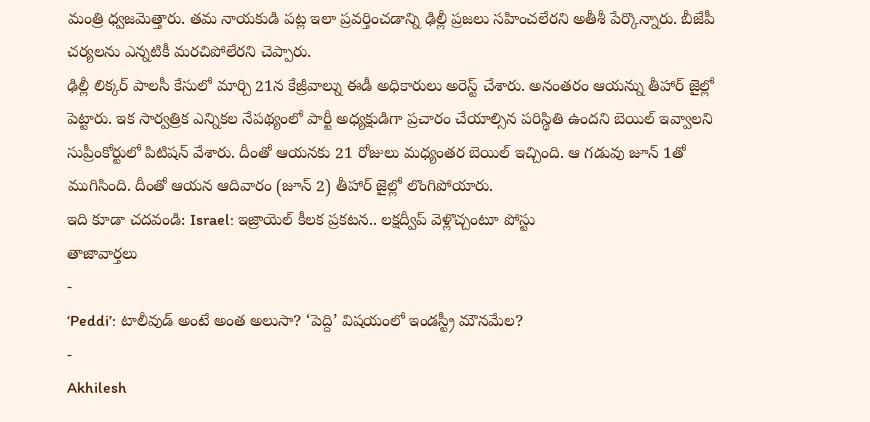మంత్రి ధ్వజమెత్తారు. తమ నాయకుడి పట్ల ఇలా ప్రవర్తించడాన్ని ఢిల్లీ ప్రజలు సహించలేరని అతీశీ పేర్కొన్నారు. బీజేపీ చర్యలను ఎన్నటికీ మరచిపోలేరని చెప్పారు.
ఢిల్లీ లిక్కర్ పాలసీ కేసులో మార్చి 21న కేజ్రీవాల్ను ఈడీ అధికారులు అరెస్ట్ చేశారు. అనంతరం ఆయన్ను తీహార్ జైల్లో పెట్టారు. ఇక సార్వత్రిక ఎన్నికల నేపథ్యంలో పార్టీ అధ్యక్షుడిగా ప్రచారం చేయాల్సిన పరిస్థితి ఉందని బెయిల్ ఇవ్వాలని సుప్రీంకోర్టులో పిటిషన్ వేశారు. దీంతో ఆయనకు 21 రోజులు మధ్యంతర బెయిల్ ఇచ్చింది. ఆ గడువు జూన్ 1తో ముగిసింది. దీంతో ఆయన ఆదివారం (జూన్ 2) తీహార్ జైల్లో లొంగిపోయారు.
ఇది కూడా చదవండి: Israel: ఇజ్రాయెల్ కీలక ప్రకటన.. లక్షద్వీప్ వెళ్లొచ్చంటూ పోస్టు
తాజావార్తలు
-
‘Peddi’: టాలీవుడ్ అంటే అంత అలుసా? ‘పెద్ది’ విషయంలో ఇండస్ట్రీ మౌనమేల?
-
Akhilesh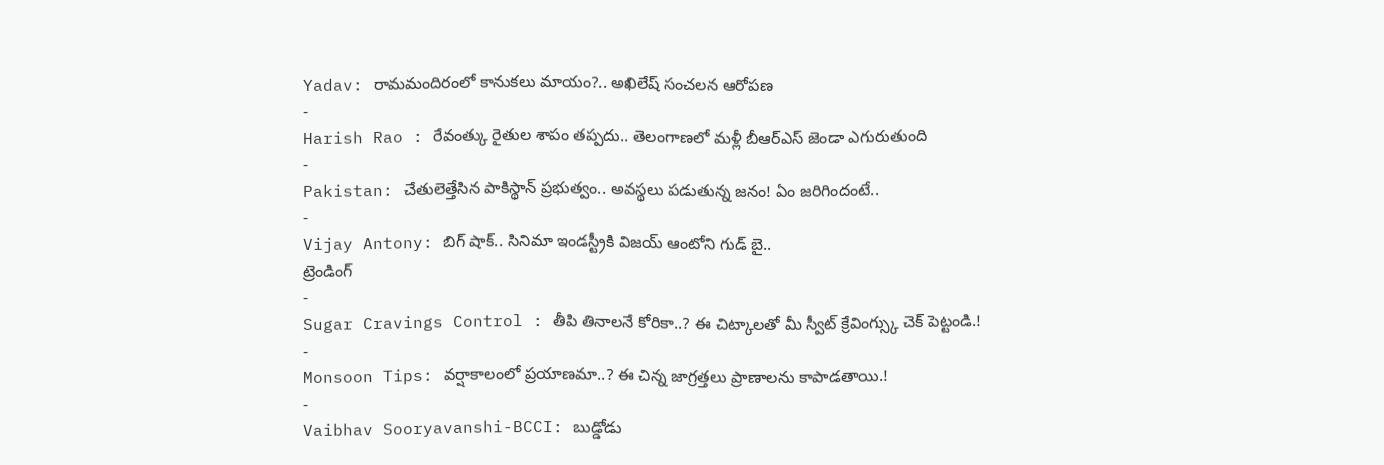Yadav: రామమందిరంలో కానుకలు మాయం?.. అఖిలేష్ సంచలన ఆరోపణ
-
Harish Rao : రేవంత్కు రైతుల శాపం తప్పదు.. తెలంగాణలో మళ్లీ బీఆర్ఎస్ జెండా ఎగురుతుంది
-
Pakistan: చేతులెత్తేసిన పాకిస్థాన్ ప్రభుత్వం.. అవస్థలు పడుతున్న జనం! ఏం జరిగిందంటే..
-
Vijay Antony: బిగ్ షాక్.. సినిమా ఇండస్ట్రీకి విజయ్ ఆంటోని గుడ్ బై..
ట్రెండింగ్
-
Sugar Cravings Control : తీపి తినాలనే కోరికా..? ఈ చిట్కాలతో మీ స్వీట్ క్రేవింగ్స్కు చెక్ పెట్టండి.!
-
Monsoon Tips: వర్షాకాలంలో ప్రయాణమా..? ఈ చిన్న జాగ్రత్తలు ప్రాణాలను కాపాడతాయి.!
-
Vaibhav Sooryavanshi-BCCI: బుడ్డోడు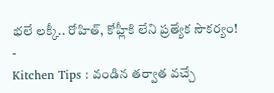భలే లక్కీ.. రోహిత్, కోహ్లీకి లేని ప్రత్యేక సౌకర్యం!
-
Kitchen Tips : వండిన తర్వాత వచ్చే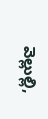వెల్లుల్లి,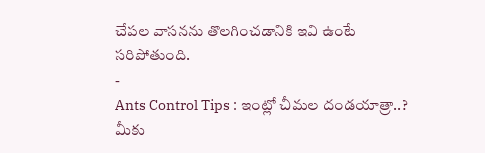చేపల వాసనను తొలగించడానికి ఇవి ఉంటే సరిపోతుంది.
-
Ants Control Tips : ఇంట్లో చీమల దండయాత్రా..? మీకు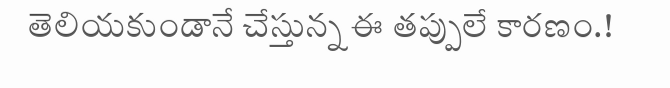తెలియకుండానే చేస్తున్న ఈ తప్పులే కారణం.!